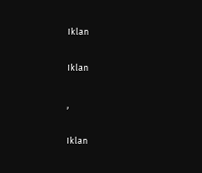Iklan

Iklan

,

Iklan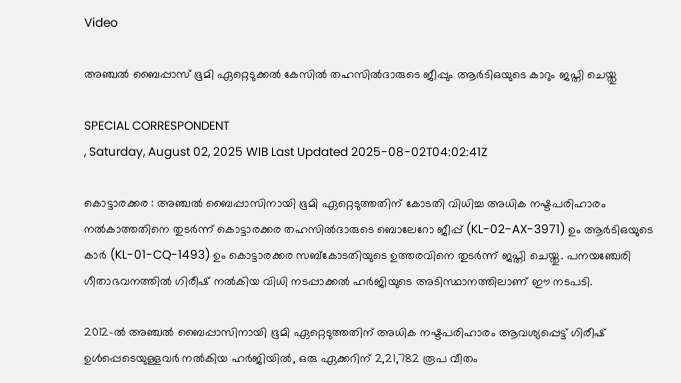Video

അഞ്ചൽ ബൈപ്പാസ് ഭൂമി ഏറ്റെടുക്കൽ കേസിൽ തഹസിൽദാരുടെ ജീപ്പും ആർടിഒയുടെ കാറും ജപ്തി ചെയ്തു

SPECIAL CORRESPONDENT
, Saturday, August 02, 2025 WIB Last Updated 2025-08-02T04:02:41Z

കൊട്ടാരക്കര : അഞ്ചൽ ബൈപ്പാസിനായി ഭൂമി ഏറ്റെടുത്തതിന് കോടതി വിധിച്ച അധിക നഷ്ടപരിഹാരം നൽകാത്തതിനെ തുടർന്ന് കൊട്ടാരക്കര തഹസിൽദാരുടെ ബൊലേറോ ജീപ്പ് (KL-02-AX-3971) ഉം ആർടിഒയുടെ കാർ (KL-01-CQ-1493) ഉം കൊട്ടാരക്കര സബ്‌കോടതിയുടെ ഉത്തരവിനെ തുടർന്ന് ജപ്തി ചെയ്തു. പനയഞ്ചേരി ഗീതാഭവനത്തിൽ ഗിരീഷ് നൽകിയ വിധി നടപ്പാക്കൽ ഹർജിയുടെ അടിസ്ഥാനത്തിലാണ് ഈ നടപടി.

2012-ൽ അഞ്ചൽ ബൈപ്പാസിനായി ഭൂമി ഏറ്റെടുത്തതിന് അധിക നഷ്ടപരിഹാരം ആവശ്യപ്പെട്ട് ഗിരീഷ് ഉൾപ്പെടെയുള്ളവർ നൽകിയ ഹർജിയിൽ, ഒരു ഏക്കറിന് 2,21,782 രൂപ വീതം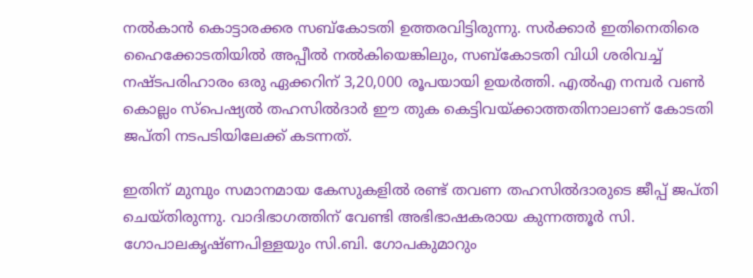നൽകാൻ കൊട്ടാരക്കര സബ്‌കോടതി ഉത്തരവിട്ടിരുന്നു. സർക്കാർ ഇതിനെതിരെ ഹൈക്കോടതിയിൽ അപ്പീൽ നൽകിയെങ്കിലും, സബ്‌കോടതി വിധി ശരിവച്ച് നഷ്ടപരിഹാരം ഒരു ഏക്കറിന് 3,20,000 രൂപയായി ഉയർത്തി. എൽഎ നമ്പർ വൺ കൊല്ലം സ്പെഷ്യൽ തഹസിൽദാർ ഈ തുക കെട്ടിവയ്ക്കാത്തതിനാലാണ് കോടതി ജപ്തി നടപടിയിലേക്ക് കടന്നത്.

ഇതിന് മുമ്പും സമാനമായ കേസുകളിൽ രണ്ട് തവണ തഹസിൽദാരുടെ ജീപ്പ് ജപ്തി ചെയ്തിരുന്നു. വാദിഭാഗത്തിന് വേണ്ടി അഭിഭാഷകരായ കുന്നത്തൂർ സി. ഗോപാലകൃഷ്ണപിള്ളയും സി.ബി. ഗോപകുമാറും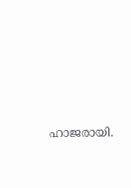ഹാജരായി.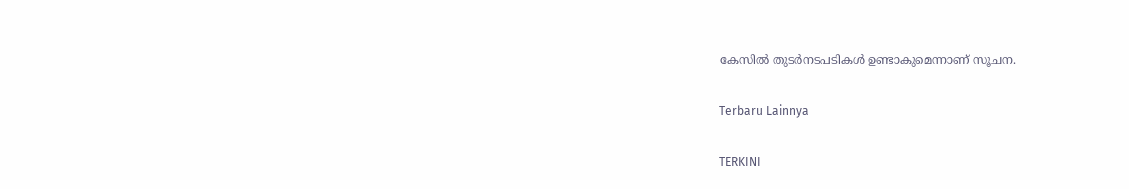കേസിൽ തുടർനടപടികൾ ഉണ്ടാകുമെന്നാണ് സൂചന.

Terbaru Lainnya

TERKINI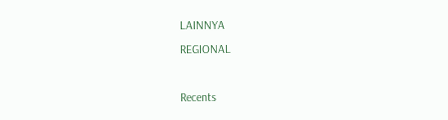LAINNYA
REGIONAL

Recents